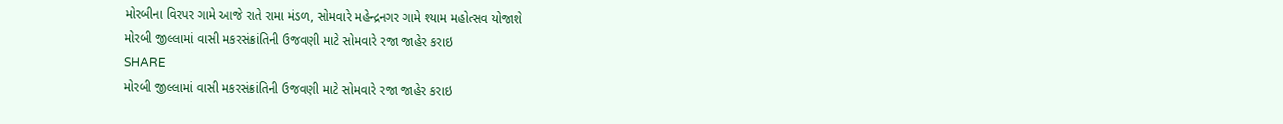મોરબીના વિરપર ગામે આજે રાતે રામા મંડળ, સોમવારે મહેન્દ્રનગર ગામે શ્યામ મહોત્સવ યોજાશે
મોરબી જીલ્લામાં વાસી મકરસંક્રાંતિની ઉજવણી માટે સોમવારે રજા જાહેર કરાઇ
SHARE
મોરબી જીલ્લામાં વાસી મકરસંક્રાંતિની ઉજવણી માટે સોમવારે રજા જાહેર કરાઇ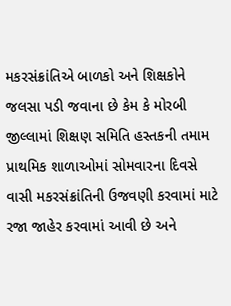મકરસંક્રાંતિએ બાળકો અને શિક્ષકોને જલસા પડી જવાના છે કેમ કે મોરબી જીલ્લામાં શિક્ષણ સમિતિ હસ્તકની તમામ પ્રાથમિક શાળાઓમાં સોમવારના દિવસે વાસી મકરસંક્રાંતિની ઉજવણી કરવામાં માટે રજા જાહેર કરવામાં આવી છે અને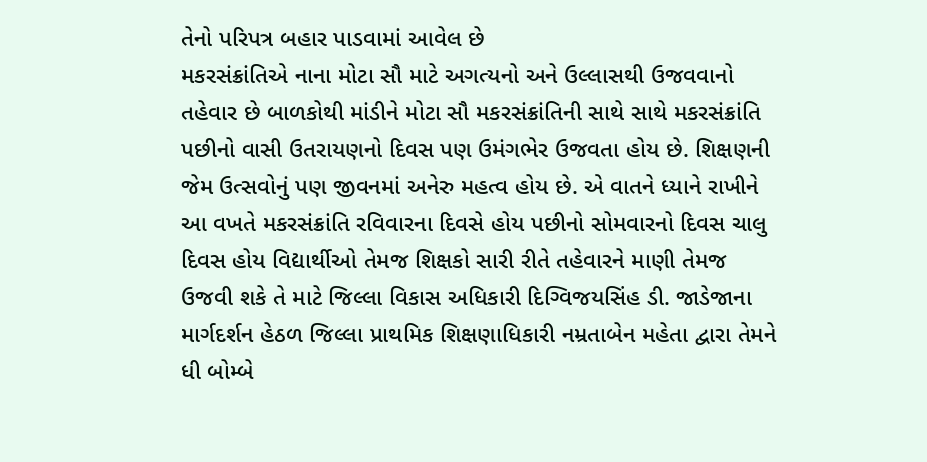તેનો પરિપત્ર બહાર પાડવામાં આવેલ છે
મકરસંક્રાંતિએ નાના મોટા સૌ માટે અગત્યનો અને ઉલ્લાસથી ઉજવવાનો તહેવાર છે બાળકોથી માંડીને મોટા સૌ મકરસંક્રાંતિની સાથે સાથે મકરસંક્રાંતિ પછીનો વાસી ઉતરાયણનો દિવસ પણ ઉમંગભેર ઉજવતા હોય છે. શિક્ષણની જેમ ઉત્સવોનું પણ જીવનમાં અનેરુ મહત્વ હોય છે. એ વાતને ધ્યાને રાખીને આ વખતે મકરસંક્રાંતિ રવિવારના દિવસે હોય પછીનો સોમવારનો દિવસ ચાલુ દિવસ હોય વિદ્યાર્થીઓ તેમજ શિક્ષકો સારી રીતે તહેવારને માણી તેમજ ઉજવી શકે તે માટે જિલ્લા વિકાસ અધિકારી દિગ્વિજયસિંહ ડી. જાડેજાના માર્ગદર્શન હેઠળ જિલ્લા પ્રાથમિક શિક્ષણાધિકારી નમ્રતાબેન મહેતા દ્વારા તેમને ધી બોમ્બે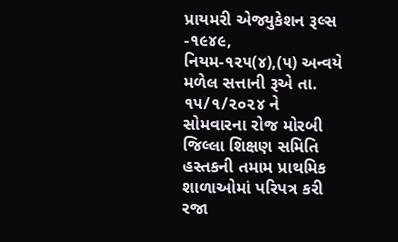પ્રાયમરી એજ્યુકેશન રૂલ્સ -૧૯૪૯, નિયમ-૧૨૫(૪),(૫) અન્વયે મળેલ સત્તાની રૂએ તા. ૧૫/૧/૨૦૨૪ ને સોમવારના રોજ મોરબી જિલ્લા શિક્ષણ સમિતિ હસ્તકની તમામ પ્રાથમિક શાળાઓમાં પરિપત્ર કરી રજા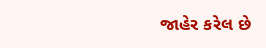જાહેર કરેલ છે